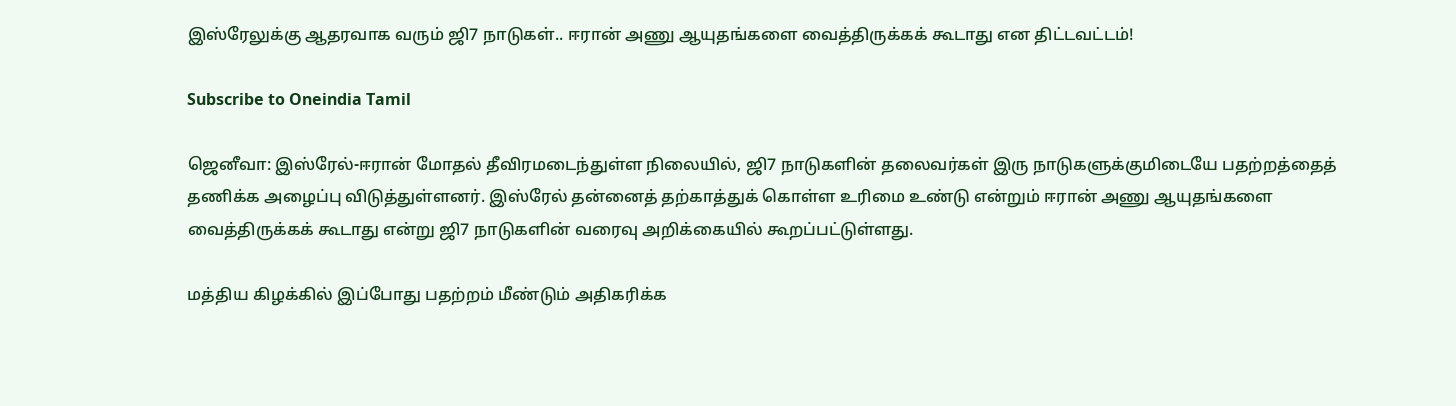இஸ்ரேலுக்கு ஆதரவாக வரும் ஜி7 நாடுகள்.. ஈரான் அணு ஆயுதங்களை வைத்திருக்கக் கூடாது என திட்டவட்டம்!

Subscribe to Oneindia Tamil

ஜெனீவா: இஸ்ரேல்-ஈரான் மோதல் தீவிரமடைந்துள்ள நிலையில், ஜி7 நாடுகளின் தலைவர்கள் இரு நாடுகளுக்குமிடையே பதற்றத்தைத் தணிக்க அழைப்பு விடுத்துள்ளனர். இஸ்ரேல் தன்னைத் தற்காத்துக் கொள்ள உரிமை உண்டு என்றும் ஈரான் அணு ஆயுதங்களை வைத்திருக்கக் கூடாது என்று ஜி7 நாடுகளின் வரைவு அறிக்கையில் கூறப்பட்டுள்ளது.

மத்திய கிழக்கில் இப்போது பதற்றம் மீண்டும் அதிகரிக்க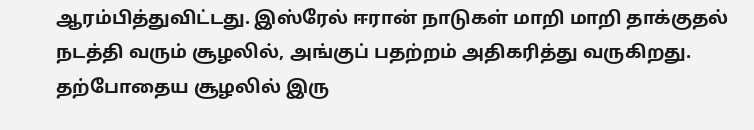ஆரம்பித்துவிட்டது. இஸ்ரேல் ஈரான் நாடுகள் மாறி மாறி தாக்குதல் நடத்தி வரும் சூழலில், அங்குப் பதற்றம் அதிகரித்து வருகிறது. தற்போதைய சூழலில் இரு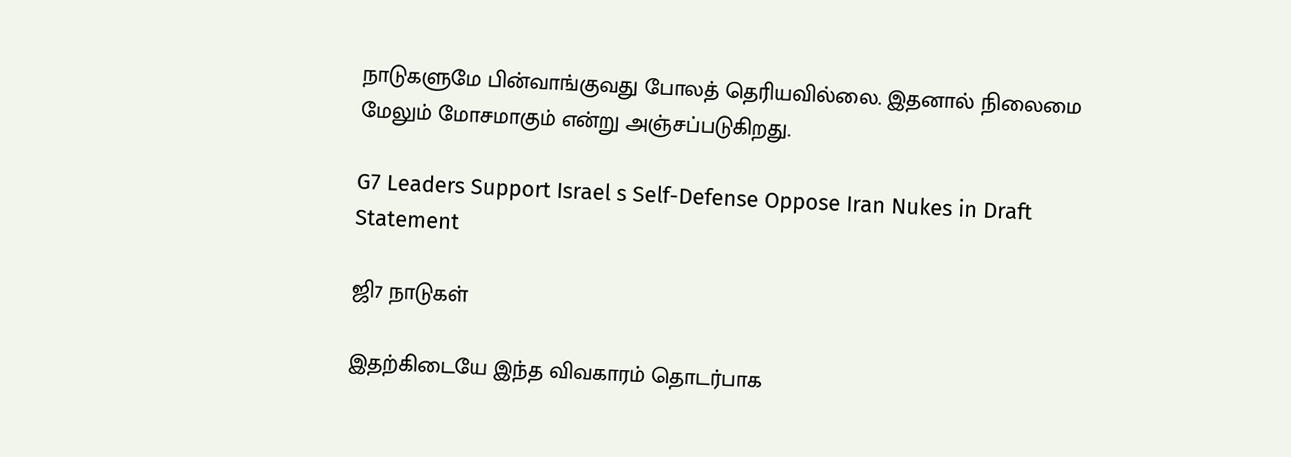நாடுகளுமே பின்வாங்குவது போலத் தெரியவில்லை. இதனால் நிலைமை மேலும் மோசமாகும் என்று அஞ்சப்படுகிறது.

G7 Leaders Support Israel s Self-Defense Oppose Iran Nukes in Draft Statement

ஜி7 நாடுகள்

இதற்கிடையே இந்த விவகாரம் தொடர்பாக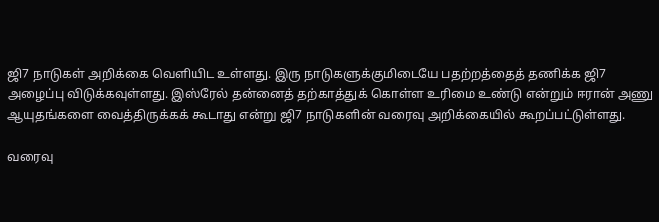ஜி7 நாடுகள் அறிக்கை வெளியிட உள்ளது. இரு நாடுகளுக்குமிடையே பதற்றத்தைத் தணிக்க ஜி7 அழைப்பு விடுக்கவுள்ளது. இஸ்ரேல் தன்னைத் தற்காத்துக் கொள்ள உரிமை உண்டு என்றும் ஈரான் அணு ஆயுதங்களை வைத்திருக்கக் கூடாது என்று ஜி7 நாடுகளின் வரைவு அறிக்கையில் கூறப்பட்டுள்ளது.

வரைவு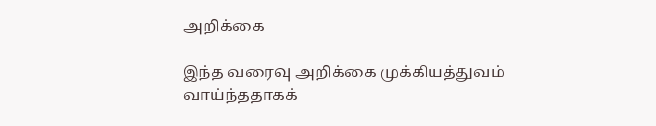அறிக்கை

இந்த வரைவு அறிக்கை முக்கியத்துவம் வாய்ந்ததாகக்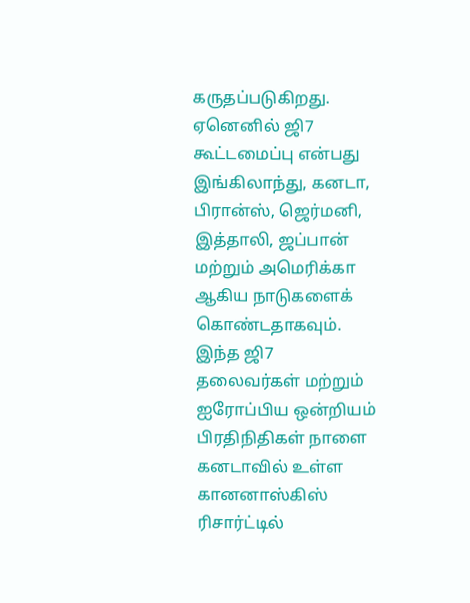கருதப்படுகிறது. ஏனெனில் ஜி7 கூட்டமைப்பு என்பது இங்கிலாந்து, கனடா, பிரான்ஸ், ஜெர்மனி, இத்தாலி, ஜப்பான் மற்றும் அமெரிக்கா ஆகிய நாடுகளைக் கொண்டதாகவும். இந்த ஜி7 தலைவர்கள் மற்றும் ஐரோப்பிய ஒன்றியம் பிரதிநிதிகள் நாளை கனடாவில் உள்ள கானனாஸ்கிஸ் ரிசார்ட்டில்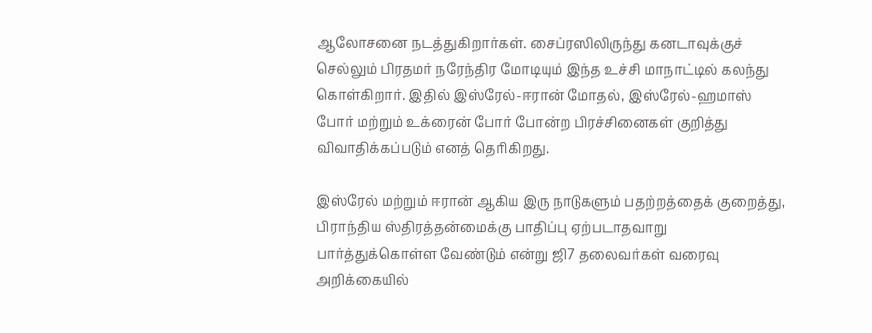ஆலோசனை நடத்துகிறார்கள். சைப்ரஸிலிருந்து கனடாவுக்குச் செல்லும் பிரதமர் நரேந்திர மோடியும் இந்த உச்சி மாநாட்டில் கலந்து கொள்கிறார். இதில் இஸ்ரேல்-ஈரான் மோதல், இஸ்ரேல்-ஹமாஸ் போர் மற்றும் உக்ரைன் போர் போன்ற பிரச்சினைகள் குறித்து விவாதிக்கப்படும் எனத் தெரிகிறது.

இஸ்ரேல் மற்றும் ஈரான் ஆகிய இரு நாடுகளும் பதற்றத்தைக் குறைத்து, பிராந்திய ஸ்திரத்தன்மைக்கு பாதிப்பு ஏற்படாதவாறு பார்த்துக்கொள்ள வேண்டும் என்று ஜி7 தலைவர்கள் வரைவு அறிக்கையில்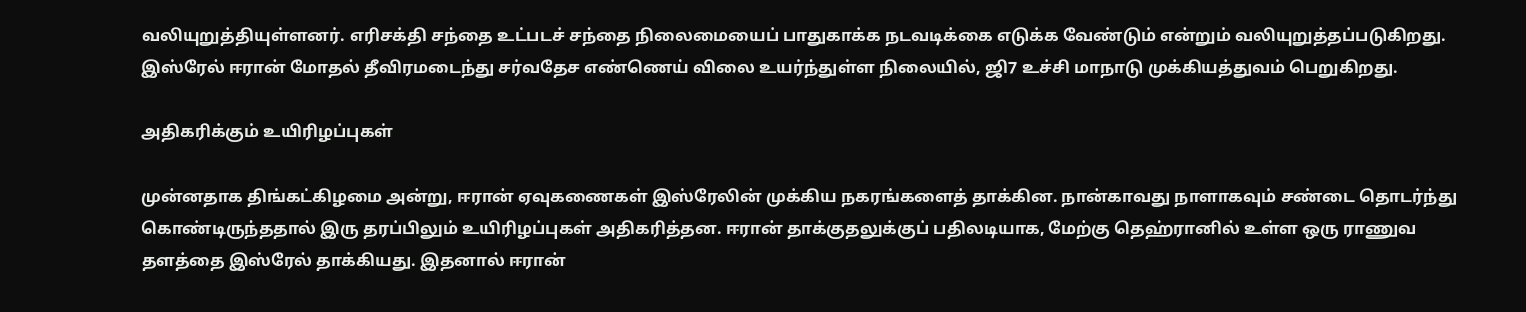வலியுறுத்தியுள்ளனர். எரிசக்தி சந்தை உட்படச் சந்தை நிலைமையைப் பாதுகாக்க நடவடிக்கை எடுக்க வேண்டும் என்றும் வலியுறுத்தப்படுகிறது. இஸ்ரேல் ஈரான் மோதல் தீவிரமடைந்து சர்வதேச எண்ணெய் விலை உயர்ந்துள்ள நிலையில், ஜி7 உச்சி மாநாடு முக்கியத்துவம் பெறுகிறது.

அதிகரிக்கும் உயிரிழப்புகள்

முன்னதாக திங்கட்கிழமை அன்று, ஈரான் ஏவுகணைகள் இஸ்ரேலின் முக்கிய நகரங்களைத் தாக்கின. நான்காவது நாளாகவும் சண்டை தொடர்ந்து கொண்டிருந்ததால் இரு தரப்பிலும் உயிரிழப்புகள் அதிகரித்தன. ஈரான் தாக்குதலுக்குப் பதிலடியாக, மேற்கு தெஹ்ரானில் உள்ள ஒரு ராணுவ தளத்தை இஸ்ரேல் தாக்கியது. இதனால் ஈரான்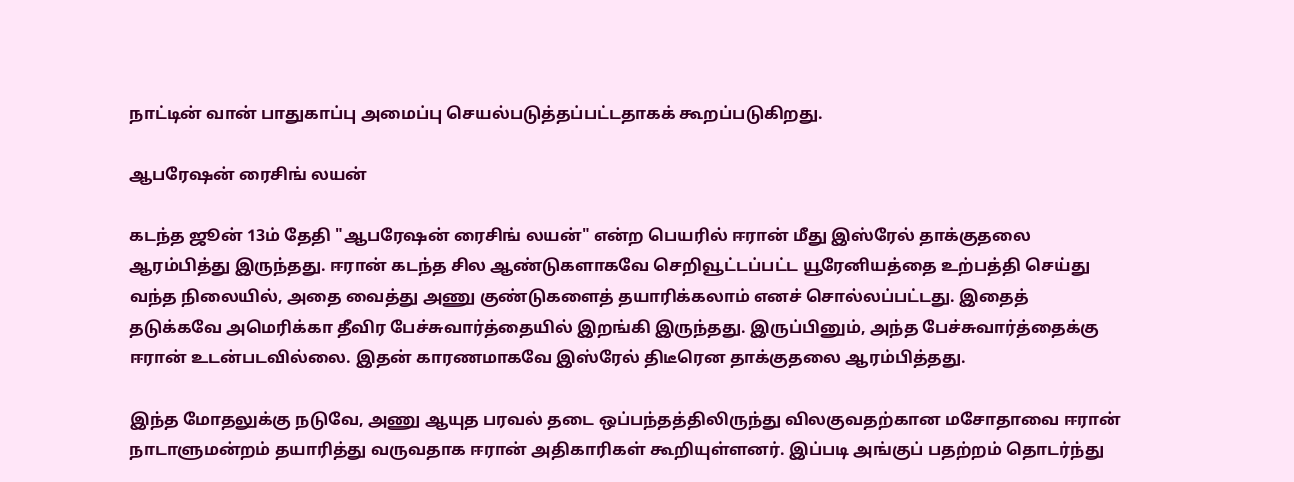நாட்டின் வான் பாதுகாப்பு அமைப்பு செயல்படுத்தப்பட்டதாகக் கூறப்படுகிறது.

ஆபரேஷன் ரைசிங் லயன்

கடந்த ஜூன் 13ம் தேதி "ஆபரேஷன் ரைசிங் லயன்" என்ற பெயரில் ஈரான் மீது இஸ்ரேல் தாக்குதலை ஆரம்பித்து இருந்தது. ஈரான் கடந்த சில ஆண்டுகளாகவே செறிவூட்டப்பட்ட யூரேனியத்தை உற்பத்தி செய்து வந்த நிலையில், அதை வைத்து அணு குண்டுகளைத் தயாரிக்கலாம் எனச் சொல்லப்பட்டது. இதைத் தடுக்கவே அமெரிக்கா தீவிர பேச்சுவார்த்தையில் இறங்கி இருந்தது. இருப்பினும், அந்த பேச்சுவார்த்தைக்கு ஈரான் உடன்படவில்லை. இதன் காரணமாகவே இஸ்ரேல் திடீரென தாக்குதலை ஆரம்பித்தது.

இந்த மோதலுக்கு நடுவே, அணு ஆயுத பரவல் தடை ஒப்பந்தத்திலிருந்து விலகுவதற்கான மசோதாவை ஈரான் நாடாளுமன்றம் தயாரித்து வருவதாக ஈரான் அதிகாரிகள் கூறியுள்ளனர். இப்படி அங்குப் பதற்றம் தொடர்ந்து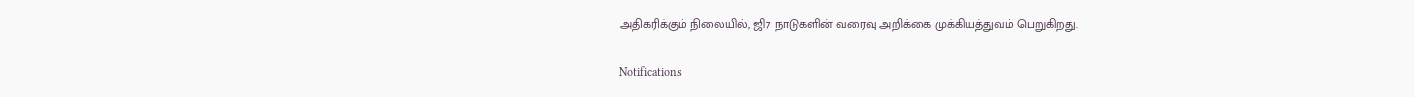அதிகரிக்கும் நிலையில், ஜி7 நாடுகளின் வரைவு அறிக்கை முக்கியத்துவம் பெறுகிறது.

Notifications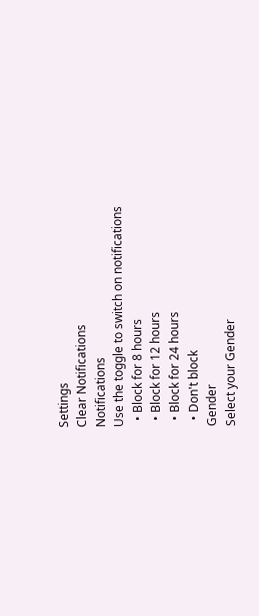Settings
Clear Notifications
Notifications
Use the toggle to switch on notifications
  • Block for 8 hours
  • Block for 12 hours
  • Block for 24 hours
  • Don't block
Gender
Select your Gender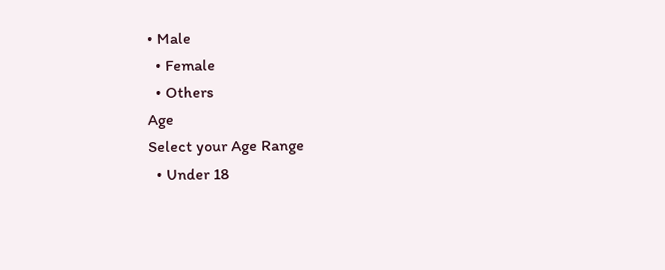• Male
  • Female
  • Others
Age
Select your Age Range
  • Under 18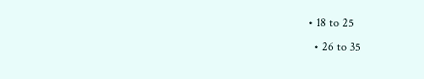• 18 to 25
  • 26 to 35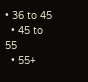• 36 to 45
  • 45 to 55
  • 55+